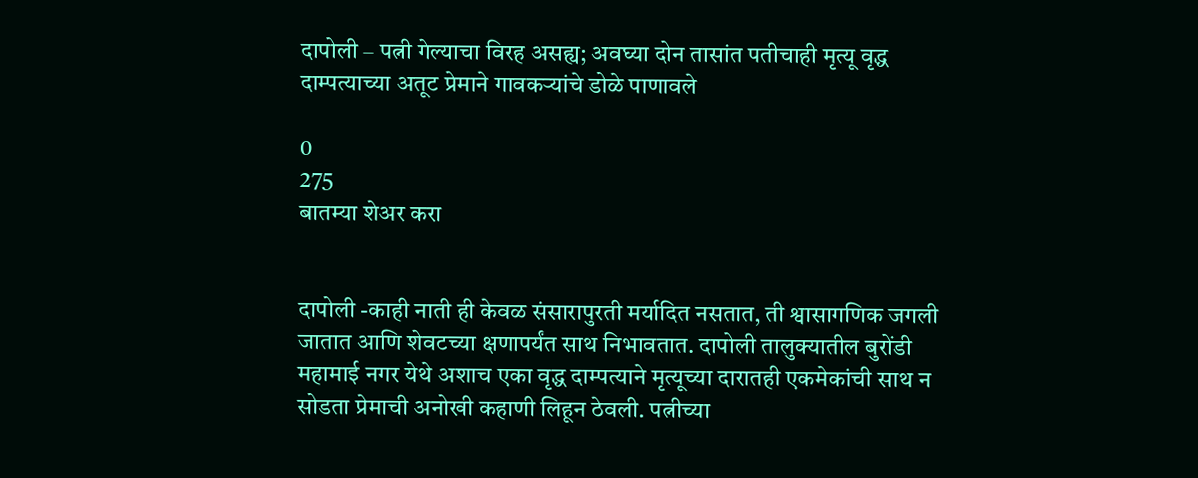दापोली – पत्नी गेल्याचा विरह असह्य; अवघ्या दोन तासांत पतीचाही मृत्यू वृद्ध दाम्पत्याच्या अतूट प्रेमाने गावकऱ्यांचे डोळे पाणावले

0
275
बातम्या शेअर करा


दापोली -काही नाती ही केवळ संसारापुरती मर्यादित नसतात, ती श्वासागणिक जगली जातात आणि शेवटच्या क्षणापर्यंत साथ निभावतात. दापोली तालुक्यातील बुरोंडी महामाई नगर येथे अशाच एका वृद्ध दाम्पत्याने मृत्यूच्या दारातही एकमेकांची साथ न सोडता प्रेमाची अनोखी कहाणी लिहून ठेवली. पत्नीच्या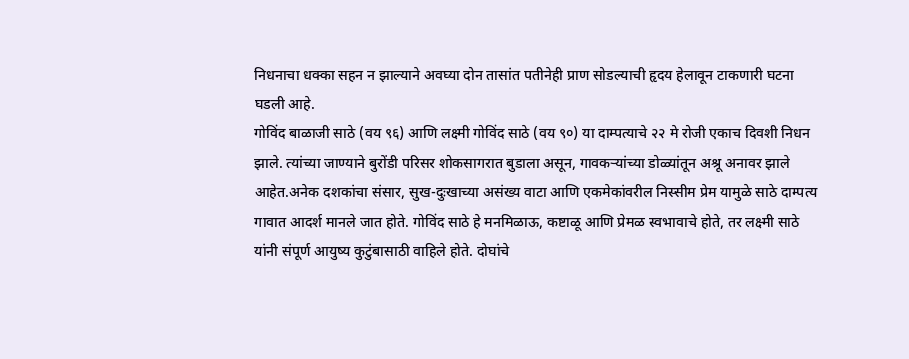निधनाचा धक्का सहन न झाल्याने अवघ्या दोन तासांत पतीनेही प्राण सोडल्याची हृदय हेलावून टाकणारी घटना घडली आहे.
गोविंद बाळाजी साठे (वय ९६) आणि लक्ष्मी गोविंद साठे (वय ९०) या दाम्पत्याचे २२ मे रोजी एकाच दिवशी निधन झाले. त्यांच्या जाण्याने बुरोंडी परिसर शोकसागरात बुडाला असून, गावकऱ्यांच्या डोळ्यांतून अश्रू अनावर झाले आहेत.अनेक दशकांचा संसार, सुख-दुःखाच्या असंख्य वाटा आणि एकमेकांवरील निस्सीम प्रेम यामुळे साठे दाम्पत्य गावात आदर्श मानले जात होते. गोविंद साठे हे मनमिळाऊ, कष्टाळू आणि प्रेमळ स्वभावाचे होते, तर लक्ष्मी साठे यांनी संपूर्ण आयुष्य कुटुंबासाठी वाहिले होते. दोघांचे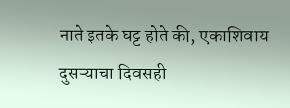नाते इतके घट्ट होते की, एकाशिवाय दुसऱ्याचा दिवसही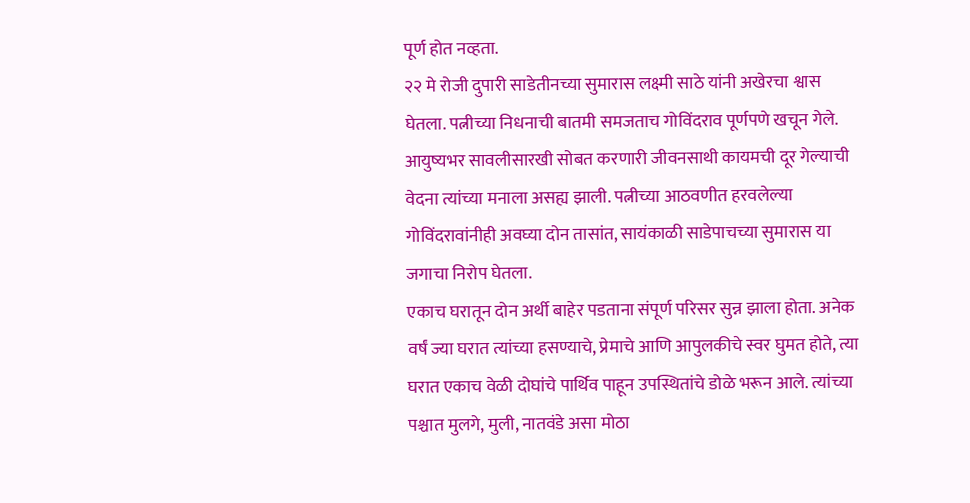पूर्ण होत नव्हता.
२२ मे रोजी दुपारी साडेतीनच्या सुमारास लक्ष्मी साठे यांनी अखेरचा श्वास घेतला. पत्नीच्या निधनाची बातमी समजताच गोविंदराव पूर्णपणे खचून गेले. आयुष्यभर सावलीसारखी सोबत करणारी जीवनसाथी कायमची दूर गेल्याची वेदना त्यांच्या मनाला असह्य झाली. पत्नीच्या आठवणीत हरवलेल्या गोविंदरावांनीही अवघ्या दोन तासांत, सायंकाळी साडेपाचच्या सुमारास या जगाचा निरोप घेतला.
एकाच घरातून दोन अर्थी बाहेर पडताना संपूर्ण परिसर सुन्न झाला होता. अनेक वर्षं ज्या घरात त्यांच्या हसण्याचे, प्रेमाचे आणि आपुलकीचे स्वर घुमत होते, त्या घरात एकाच वेळी दोघांचे पार्थिव पाहून उपस्थितांचे डोळे भरून आले. त्यांच्या पश्चात मुलगे, मुली, नातवंडे असा मोठा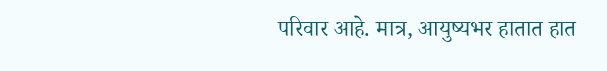परिवार आहे. मात्र, आयुष्यभर हातात हात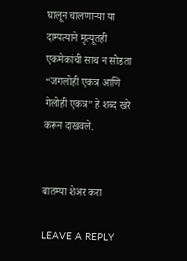घालून चालणाऱ्या या दाम्पत्याने मृत्यूतही एकमेकांची साथ न सोडता “जगलोही एकत्र आणि गेलोही एकत्र” हे शब्द खरे करून दाखवले.


बातम्या शेअर करा

LEAVE A REPLY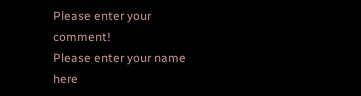Please enter your comment!
Please enter your name here